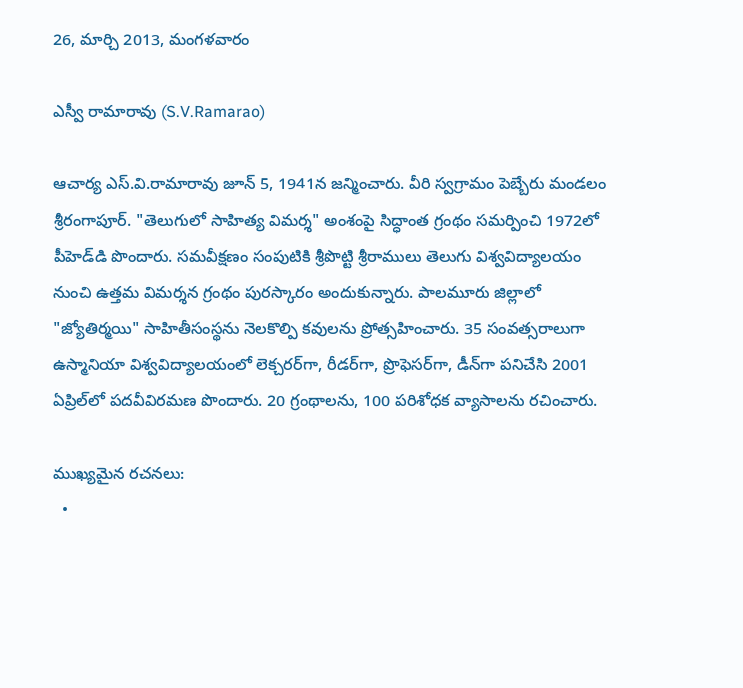26, మార్చి 2013, మంగళవారం

ఎస్వీ రామారావు (S.V.Ramarao)

ఆచార్య ఎస్.వి.రామారావు జూన్ 5, 1941న జన్మించారు. వీరి స్వగ్రామం పెబ్బేరు మండలం శ్రీరంగాపూర్. "తెలుగులో సాహిత్య విమర్శ" అంశంపై సిద్ధాంత గ్రంథం సమర్పించి 1972లో పీహెడ్‌డి పొందారు. సమవీక్షణం సంపుటికి శ్రీపొట్టి శ్రీరాములు తెలుగు విశ్వవిద్యాలయం నుంచి ఉత్తమ విమర్శన గ్రంథం పురస్కారం అందుకున్నారు. పాలమూరు జిల్లాలో "జ్యోతిర్మయి" సాహితీసంస్థను నెలకొల్పి కవులను ప్రోత్సహించారు. 35 సంవత్సరాలుగా ఉస్మానియా విశ్వవిద్యాలయంలో లెక్చరర్‌గా, రీడర్‌గా, ప్రొఫెసర్‌గా, డీన్‌గా పనిచేసి 2001 ఏప్రిల్‌లో పదవీవిరమణ పొందారు. 20 గ్రంథాలను, 100 పరిశోధక వ్యాసాలను రచించారు.

ముఖ్యమైన రచనలు:
  •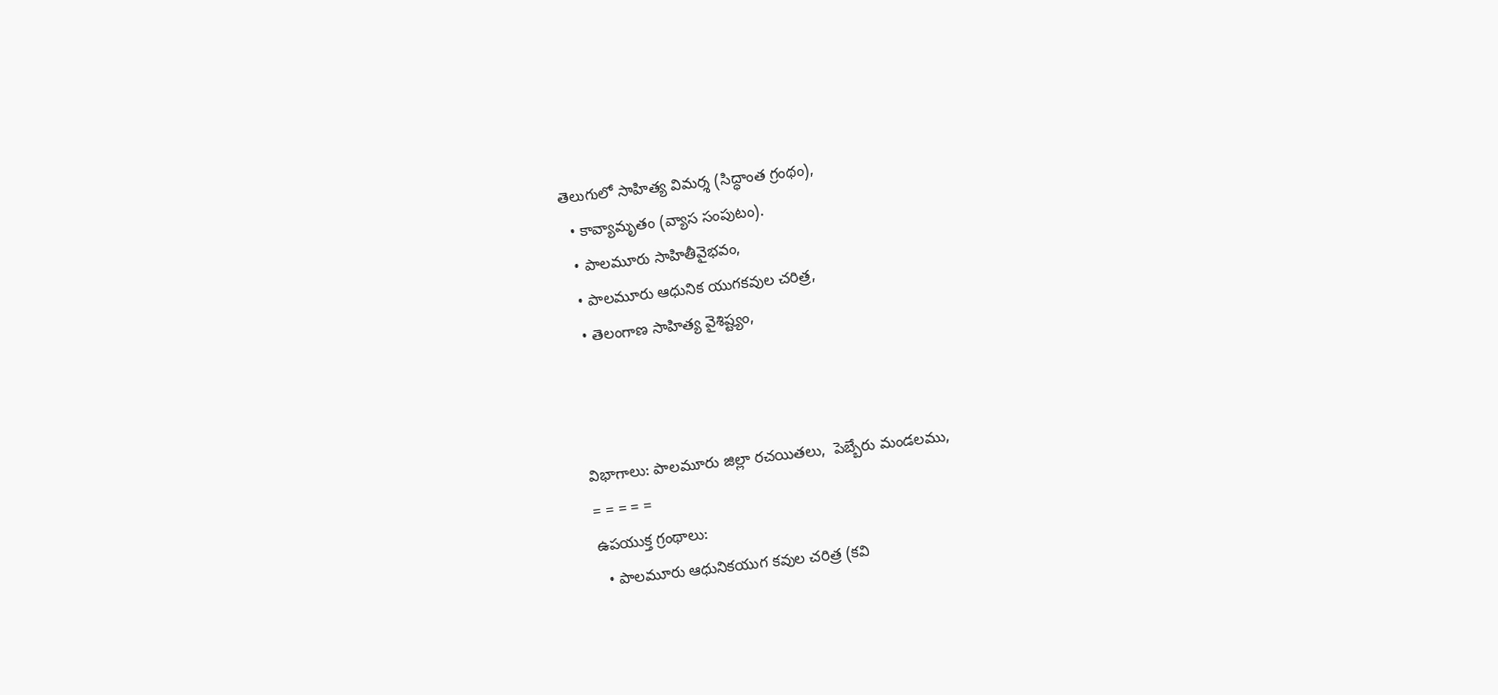తెలుగులో సాహిత్య విమర్శ (సిద్ధాంత గ్రంథం),
  • కావ్యామృతం (వ్యాస సంపుటం).
  • పాలమూరు సాహితీవైభవం,
  • పాలమూరు ఆధునిక యుగకవుల చరిత్ర,
  • తెలంగాణ సాహిత్య వైశిష్ట్యం,



విభాగాలు: పాలమూరు జిల్లా రచయితలు,  పెబ్బేరు మండలము,
= = = = =
ఉపయుక్త గ్రంథాలు:
  • పాలమూరు ఆధునికయుగ కవుల చరిత్ర (కవి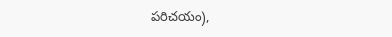పరిచయం),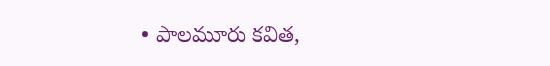• పాలమూరు కవిత,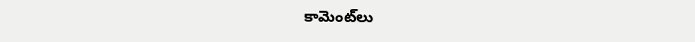కామెంట్‌లు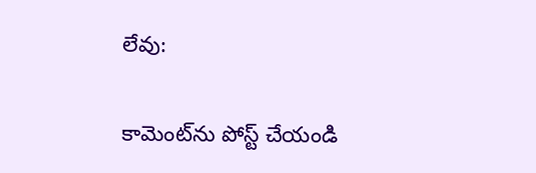లేవు:

కామెంట్‌ను పోస్ట్ చేయండి